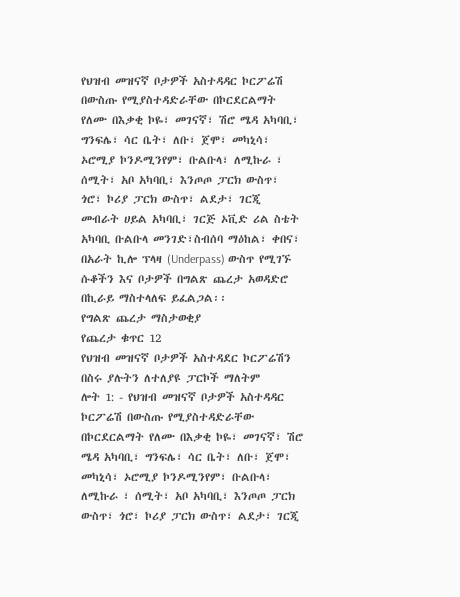የህዝብ መዝናኛ ቦታዎች አስተዳዳር ኮርፖሬሽ በውስጡ የሚያስተዳድራቸው በኮርደርልማት የለሙ በእቃቂ ኮዬ፣ መገናኛ፣ ሽሮ ሜዳ አካባቢ፣ ግንፍሌ፣ ሳር ቤት፣ ለቡ፣ ጀሞ፣ መካኒሳ፣ ኦሮሚያ ኮንዶሚንየም፣ ቡልቡላ፣ ለሚኩራ ፣ ሰሚት፣ አቦ አካባቢ፣ እንጦጦ ፓርክ ውስጥ፣ ጎሮ፣ ኮሪያ ፓርክ ውስጥ፣ ልደታ፣ ገርጂ መብራት ሀይል አካባቢ፣ ገርጅ ኦቪድ ሪል ስቴት አካባቢ ቡልቡላ መንገድ፣ስብሰባ ማዕከል፣ ቀበና፣ በአራት ኪሎ ፕላዛ (Underpass) ውስጥ የሚገኙ ሱቆችን እና ቦታዎች በግልጽ ጨረታ አወዳድሮ በኪራይ ማስተላለፍ ይፈልጋል፡፡
የግልጽ ጨረታ ማስታወቂያ
የጨረታ ቁጥር 12
የህዝብ መዝናኛ ቦታዎች አስተዳደር ኮርፖሬሽን በስሩ ያሉትን ለተለያዩ ፓርኮች ማለትም
ሎት 1: - የህዝብ መዝናኛ ቦታዎች አስተዳዳር ኮርፖሬሽ በውስጡ የሚያስተዳድራቸው በኮርደርልማት የለሙ በእቃቂ ኮዬ፣ መገናኛ፣ ሽሮ ሜዳ አካባቢ፣ ግንፍሌ፣ ሳር ቤት፣ ለቡ፣ ጀሞ፣ መካኒሳ፣ ኦሮሚያ ኮንዶሚንየም፣ ቡልቡላ፣ ለሚኩራ ፣ ሰሚት፣ አቦ አካባቢ፣ እንጦጦ ፓርክ ውስጥ፣ ጎሮ፣ ኮሪያ ፓርክ ውስጥ፣ ልደታ፣ ገርጂ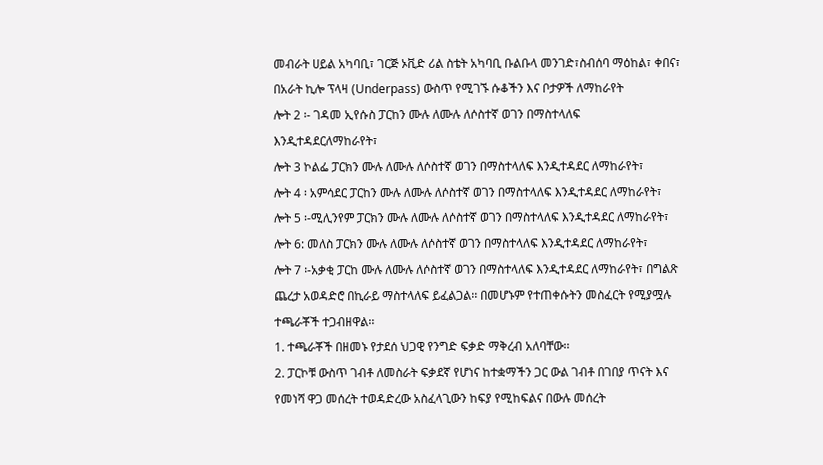መብራት ሀይል አካባቢ፣ ገርጅ ኦቪድ ሪል ስቴት አካባቢ ቡልቡላ መንገድ፣ስብሰባ ማዕከል፣ ቀበና፣ በአራት ኪሎ ፕላዛ (Underpass) ውስጥ የሚገኙ ሱቆችን እና ቦታዎች ለማከራየት
ሎት 2 ፡- ገዳመ ኢየሱስ ፓርከን ሙሉ ለሙሉ ለሶስተኛ ወገን በማስተላለፍ እንዲተዳደርለማከራየት፣
ሎት 3 ኮልፌ ፓርክን ሙሉ ለሙሉ ለሶስተኛ ወገን በማስተላለፍ እንዲተዳደር ለማከራየት፣
ሎት 4 ፡ አምሳደር ፓርከን ሙሉ ለሙሉ ለሶስተኛ ወገን በማስተላለፍ እንዲተዳደር ለማከራየት፣
ሎት 5 ፡-ሚሊንየም ፓርክን ሙሉ ለሙሉ ለሶስተኛ ወገን በማስተላለፍ እንዲተዳደር ለማከራየት፣
ሎት 6: መለስ ፓርክን ሙሉ ለሙሉ ለሶስተኛ ወገን በማስተላለፍ እንዲተዳደር ለማከራየት፣
ሎት 7 ፡-አቃቂ ፓርከ ሙሉ ለሙሉ ለሶስተኛ ወገን በማስተላለፍ እንዲተዳደር ለማከራየት፣ በግልጽ ጨረታ አወዳድሮ በኪራይ ማስተላለፍ ይፈልጋል፡፡ በመሆኑም የተጠቀሱትን መስፈርት የሚያሟሉ ተጫራቾች ተጋብዘዋል፡፡
1. ተጫራቾች በዘመኑ የታደሰ ህጋዊ የንግድ ፍቃድ ማቅረብ አለባቸው፡፡
2. ፓርኮቹ ውስጥ ገብቶ ለመስራት ፍቃደኛ የሆነና ከተቋማችን ጋር ውል ገብቶ በገበያ ጥናት እና የመነሻ ዋጋ መሰረት ተወዳድረው አስፈላጊውን ከፍያ የሚከፍልና በውሉ መሰረት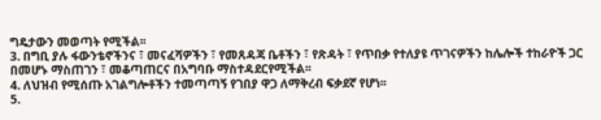ግዴታውን መወጣት የሚችል፡፡
3. በግቢ ያሉ ፋውንቴኖችንና ፣ መናፈሻዎችን ፣ የመጸዳጃ ቤቶችን ፣ የጽዳት ፣ የጥበቃ የተለያዩ ጥገናዎችን ከሌሎች ተከራዮች ጋር በመሆኑ ማስጠገን ፣ መቆጣጠርና በአግባቡ ማስተዳደርየሚችል፡፡
4. ለህዝብ የሚሰጡ አገልግሎቶችን ተመጣጣኝ የገበያ ዋጋ ለማቅረብ ፍቃደኛ የሆነ፡፡
5.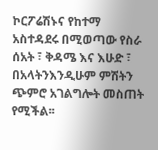ኮርፖሬሽኑና የከተማ አስተዳደሩ በሚወጣው የስራ ሰአት ፣ ቅዳሜ እና እሁድ ፣ በአላትንእንዲሁም ምሽትን ጭምሮ አገልግሎት መስጠት የሚችል፡፡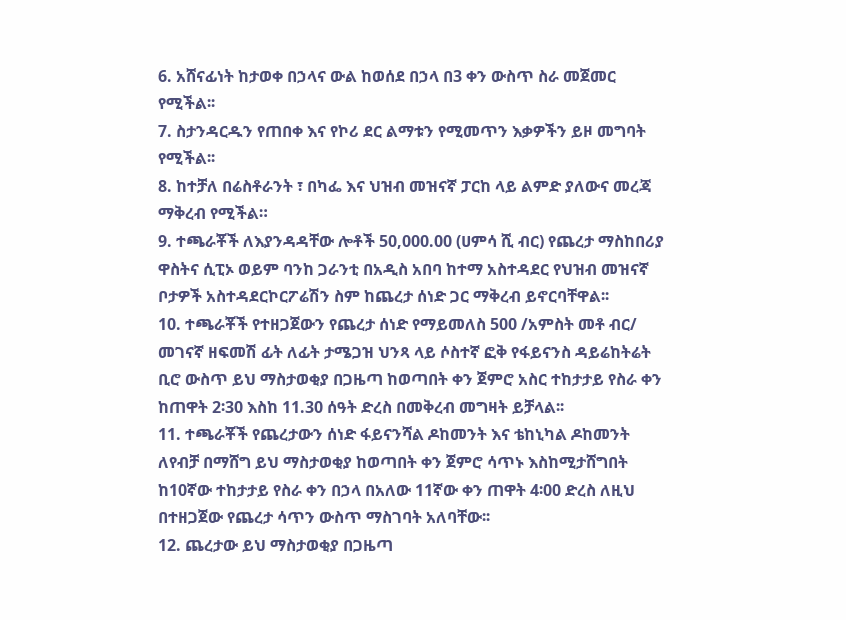6. አሸናፊነት ከታወቀ በኃላና ውል ከወሰደ በኃላ በ3 ቀን ውስጥ ስራ መጀመር የሚችል፡፡
7. ስታንዳርዱን የጠበቀ እና የኮሪ ደር ልማቱን የሚመጥን እቃዎችን ይዞ መግባት የሚችል፡፡
8. ከተቻለ በሬስቶራንት ፣ በካፌ እና ህዝብ መዝናኛ ፓርከ ላይ ልምድ ያለውና መረጃ ማቅረብ የሚችል።
9. ተጫራቾች ለእያንዳዳቸው ሎቶች 50,000.00 (ሀምሳ ሺ ብር) የጨረታ ማስከበሪያ ዋስትና ሲፒኦ ወይም ባንከ ጋራንቲ በአዲስ አበባ ከተማ አስተዳደር የህዝብ መዝናኛ ቦታዎች አስተዳደርኮርፖሬሽን ስም ከጨረታ ሰነድ ጋር ማቅረብ ይኖርባቸዋል፡፡
10. ተጫራቾች የተዘጋጀውን የጨረታ ሰነድ የማይመለስ 500 /አምስት መቶ ብር/ መገናኛ ዘፍመሽ ፊት ለፊት ታሜጋዝ ህንጻ ላይ ሶስተኛ ፎቅ የፋይናንስ ዳይሬከትሬት ቢሮ ውስጥ ይህ ማስታወቂያ በጋዜጣ ከወጣበት ቀን ጀምሮ አስር ተከታታይ የስራ ቀን ከጠዋት 2፡30 እስከ 11.30 ሰዓት ድረስ በመቅረብ መግዛት ይቻላል፡፡
11. ተጫራቾች የጨረታውን ሰነድ ፋይናንሻል ዶከመንት እና ቴከኒካል ዶከመንት ለየብቻ በማሸግ ይህ ማስታወቂያ ከወጣበት ቀን ጀምሮ ሳጥኑ እስከሚታሸግበት ከ10ኛው ተከታታይ የስራ ቀን በኃላ በአለው 11ኛው ቀን ጠዋት 4፡00 ድረስ ለዚህ በተዘጋጀው የጨረታ ሳጥን ውስጥ ማስገባት አለባቸው፡፡
12. ጨረታው ይህ ማስታወቂያ በጋዜጣ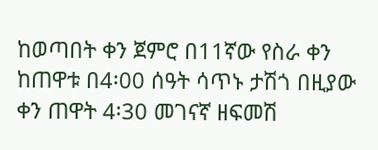ከወጣበት ቀን ጀምሮ በ11ኛው የስራ ቀን ከጠዋቱ በ4፡00 ሰዓት ሳጥኑ ታሽጎ በዚያው ቀን ጠዋት 4፡30 መገናኛ ዘፍመሽ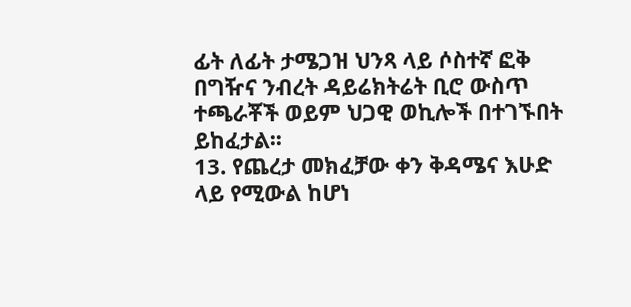ፊት ለፊት ታሜጋዝ ህንጻ ላይ ሶስተኛ ፎቅ በግዥና ንብረት ዳይሬክትሬት ቢሮ ውስጥ ተጫራቾች ወይም ህጋዊ ወኪሎች በተገኙበት ይከፈታል፡፡
13. የጨረታ መክፈቻው ቀን ቅዳሜና እሁድ ላይ የሚውል ከሆነ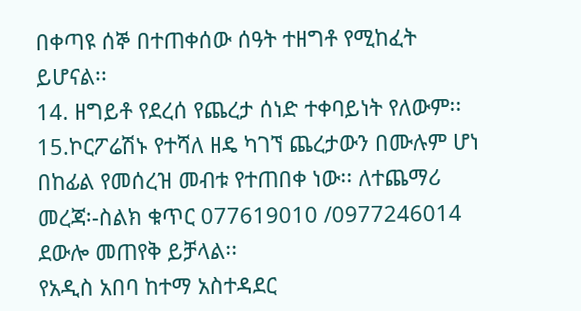በቀጣዩ ሰኞ በተጠቀሰው ሰዓት ተዘግቶ የሚከፈት ይሆናል፡፡
14. ዘግይቶ የደረሰ የጨረታ ሰነድ ተቀባይነት የለውም፡፡
15.ኮርፖሬሽኑ የተሻለ ዘዴ ካገኘ ጨረታውን በሙሉም ሆነ በከፊል የመሰረዝ መብቱ የተጠበቀ ነው፡፡ ለተጨማሪ መረጃ፡-ስልክ ቁጥር 077619010 /0977246014 ደውሎ መጠየቅ ይቻላል፡፡
የአዲስ አበባ ከተማ አስተዳደር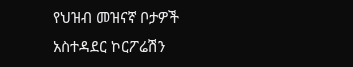የህዝብ መዝናኛ ቦታዎች
አስተዳደር ኮርፖሬሽን